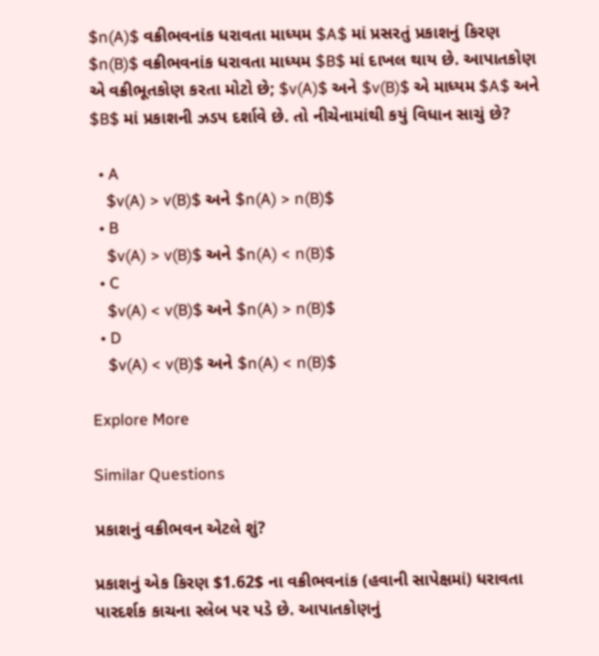$n(A)$ વક્રીભવનાંક ધરાવતા માધ્યમ $A$ માં પ્રસરતું પ્રકાશનું કિરણ $n(B)$ વક્રીભવનાંક ધરાવતા માધ્યમ $B$ માં દાખલ થાય છે. આપાતકોણ એ વક્રીભૂતકોણ કરતા મોટો છે; $v(A)$ અને $v(B)$ એ માધ્યમ $A$ અને $B$ માં પ્રકાશની ઝડપ દર્શાવે છે. તો નીચેનામાંથી કયું વિધાન સાચું છે?

  • A
    $v(A) > v(B)$ અને $n(A) > n(B)$
  • B
    $v(A) > v(B)$ અને $n(A) < n(B)$
  • C
    $v(A) < v(B)$ અને $n(A) > n(B)$
  • D
    $v(A) < v(B)$ અને $n(A) < n(B)$

Explore More

Similar Questions

પ્રકાશનું વક્રીભવન એટલે શું?

પ્રકાશનું એક કિરણ $1.62$ ના વક્રીભવનાંક (હવાની સાપેક્ષમાં) ધરાવતા પારદર્શક કાચના સ્લેબ પર પડે છે. આપાતકોણનું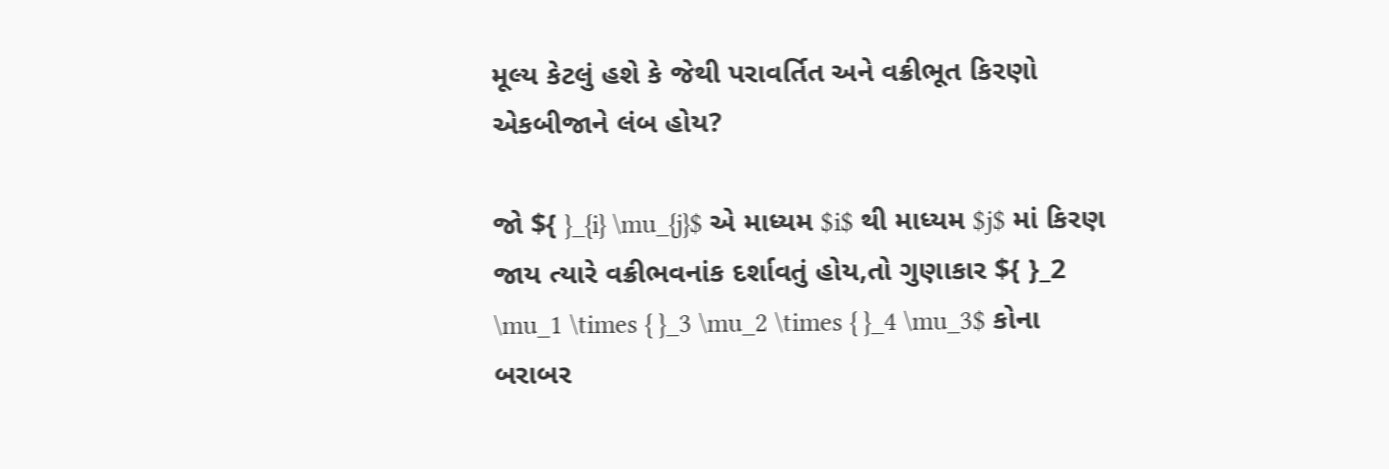મૂલ્ય કેટલું હશે કે જેથી પરાવર્તિત અને વક્રીભૂત કિરણો એકબીજાને લંબ હોય?

જો ${ }_{i} \mu_{j}$ એ માધ્યમ $i$ થી માધ્યમ $j$ માં કિરણ જાય ત્યારે વક્રીભવનાંક દર્શાવતું હોય,તો ગુણાકાર ${ }_2 \mu_1 \times { }_3 \mu_2 \times { }_4 \mu_3$ કોના બરાબર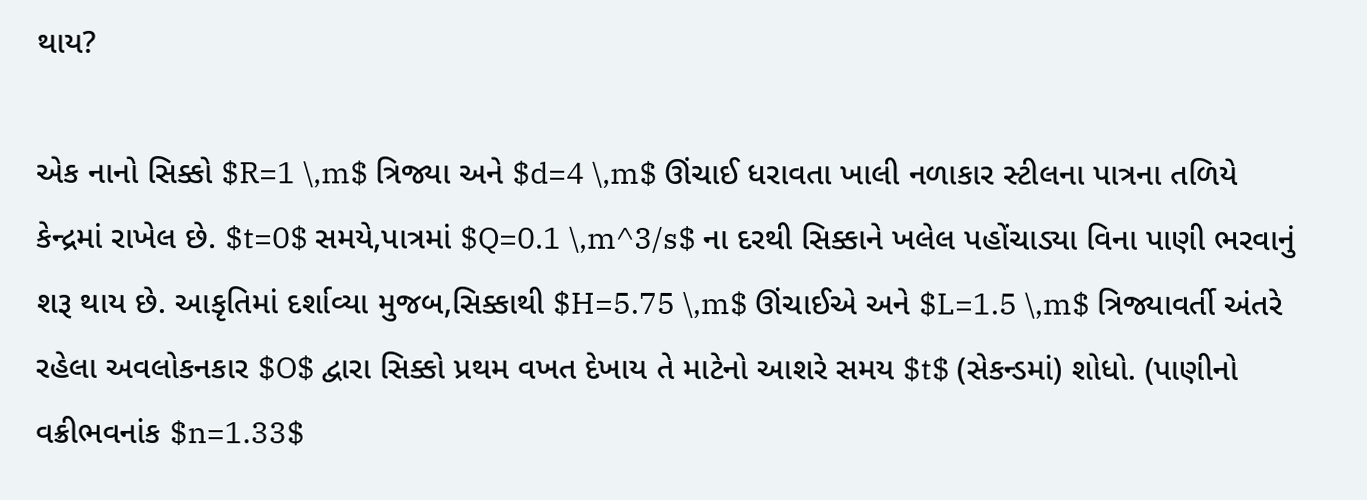થાય?

એક નાનો સિક્કો $R=1 \,m$ ત્રિજ્યા અને $d=4 \,m$ ઊંચાઈ ધરાવતા ખાલી નળાકાર સ્ટીલના પાત્રના તળિયે કેન્દ્રમાં રાખેલ છે. $t=0$ સમયે,પાત્રમાં $Q=0.1 \,m^3/s$ ના દરથી સિક્કાને ખલેલ પહોંચાડ્યા વિના પાણી ભરવાનું શરૂ થાય છે. આકૃતિમાં દર્શાવ્યા મુજબ,સિક્કાથી $H=5.75 \,m$ ઊંચાઈએ અને $L=1.5 \,m$ ત્રિજ્યાવર્તી અંતરે રહેલા અવલોકનકાર $O$ દ્વારા સિક્કો પ્રથમ વખત દેખાય તે માટેનો આશરે સમય $t$ (સેકન્ડમાં) શોધો. (પાણીનો વક્રીભવનાંક $n=1.33$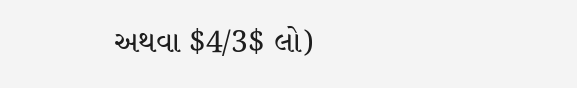અથવા $4/3$ લો)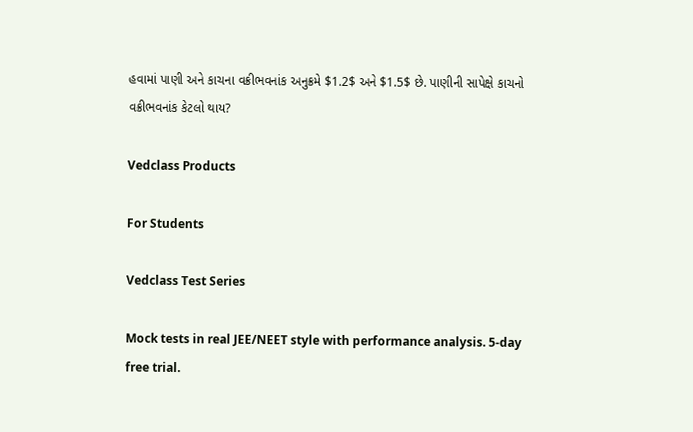હવામાં પાણી અને કાચના વક્રીભવનાંક અનુક્રમે $1.2$ અને $1.5$ છે. પાણીની સાપેક્ષે કાચનો વક્રીભવનાંક કેટલો થાય?

Vedclass Products

For Students

Vedclass Test Series

Mock tests in real JEE/NEET style with performance analysis. 5-day free trial.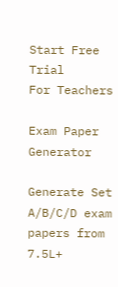Start Free Trial
For Teachers

Exam Paper Generator

Generate Set A/B/C/D exam papers from 7.5L+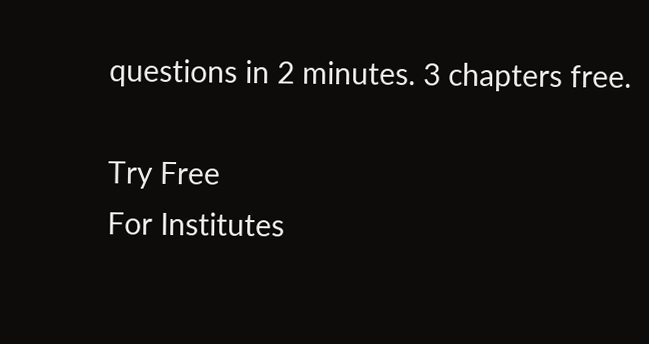questions in 2 minutes. 3 chapters free.

Try Free
For Institutes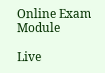Online Exam Module

Live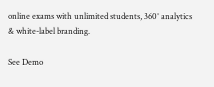online exams with unlimited students, 360° analytics & white-label branding.

See Demo